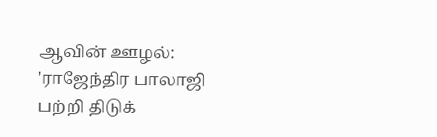ஆவின் ஊழல்: 'ராஜேந்திர பாலாஜி பற்றி திடுக்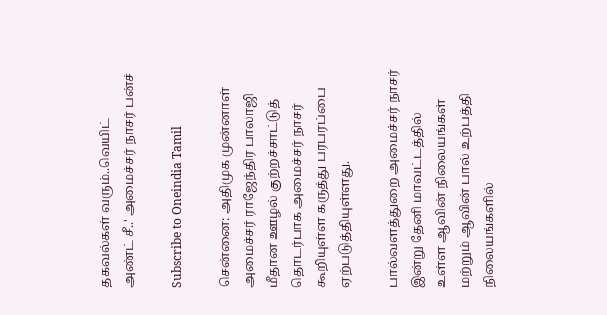தகவல்கள் வரும்..வெயிட் அண்ட் சீ..' அமைச்சர் நாசர் பன்ச்

Subscribe to Oneindia Tamil

சென்னை: அதிமுக முன்னாள் அமைச்சர் ராஜேந்திர பாலாஜி மீதான ஊழல் குற்றச்சாட்டுத் தொடர்பாக அமைச்சர் நாசர் கூறியுள்ள கருத்து பரபரப்பை ஏற்படுத்தியுள்ளது.

பால்வளத்துறை அமைச்சர் நாசர் இன்று தேனி மாவட்டத்தில் உள்ள ஆவின் நிலையங்கள் மற்றும் ஆவின் பால் உற்பத்தி நிலையங்களில்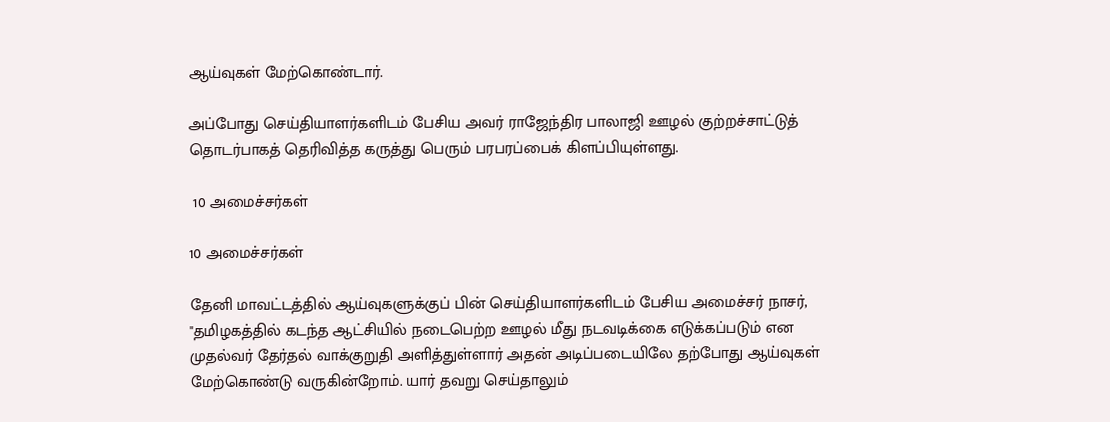ஆய்வுகள் மேற்கொண்டார்.

அப்போது செய்தியாளர்களிடம் பேசிய அவர் ராஜேந்திர பாலாஜி ஊழல் குற்றச்சாட்டுத் தொடர்பாகத் தெரிவித்த கருத்து பெரும் பரபரப்பைக் கிளப்பியுள்ளது.

 10 அமைச்சர்கள்

10 அமைச்சர்கள்

தேனி மாவட்டத்தில் ஆய்வுகளுக்குப் பின் செய்தியாளர்களிடம் பேசிய அமைச்சர் நாசர், "தமிழகத்தில் கடந்த ஆட்சியில் நடைபெற்ற ஊழல் மீது நடவடிக்கை எடுக்கப்படும் என முதல்வர் தேர்தல் வாக்குறுதி அளித்துள்ளார் அதன் அடிப்படையிலே தற்போது ஆய்வுகள் மேற்கொண்டு வருகின்றோம். யார் தவறு செய்தாலும்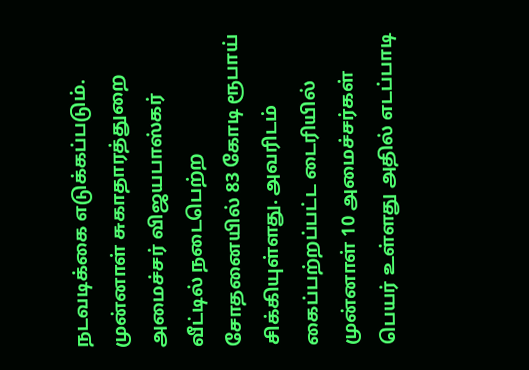நடவடிக்கை எடுக்கப்படும். முன்னாள் சுகாதாரத்துறை அமைச்சர் விஜயபாஸ்கர் வீட்டில் நடைபெற்ற சோதனையில் 83 கோடி ரூபாய் சிக்கியுள்ளது. அவரிடம் கைப்பற்றப்பட்ட டைரியில் முன்னாள் 10 அமைச்சர்கள் பெயர் உள்ளது அதில் எடப்பாடி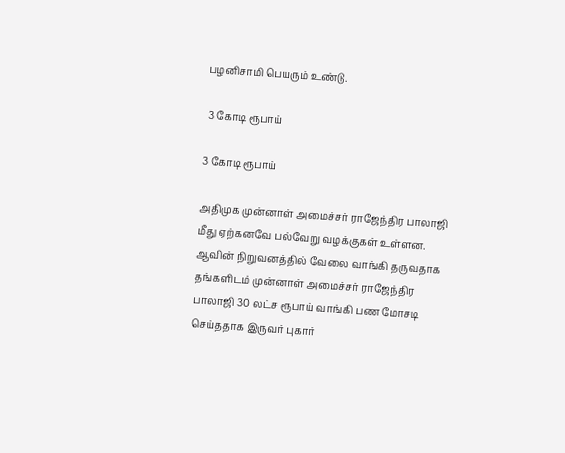பழனிசாமி பெயரும் உண்டு.

 3 கோடி ரூபாய்

3 கோடி ரூபாய்

அதிமுக முன்னாள் அமைச்சர் ராஜேந்திர பாலாஜி மீது ஏற்கனவே பல்வேறு வழக்குகள் உள்ளன. ஆவின் நிறுவனத்தில் வேலை வாங்கி தருவதாக தங்களிடம் முன்னாள் அமைச்சர் ராஜேந்திர பாலாஜி 30 லட்ச ரூபாய் வாங்கி பண மோசடி செய்ததாக இருவர் புகார்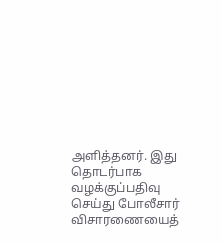அளித்தனர். இது தொடர்பாக வழக்குப்பதிவு செய்து போலீசார் விசாரணையைத்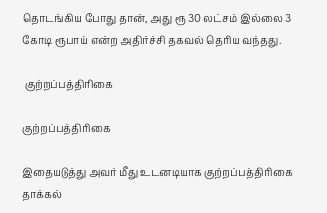தொடங்கிய போது தான், அது ரூ 30 லட்சம் இல்லை 3 கோடி ரூபாய் என்ற அதிர்ச்சி தகவல் தெரிய வந்தது.

 குற்றப்பத்திரிகை

குற்றப்பத்திரிகை

இதையடுத்து அவர் மீது உடனடியாக குற்றப்பத்திரிகை தாக்கல்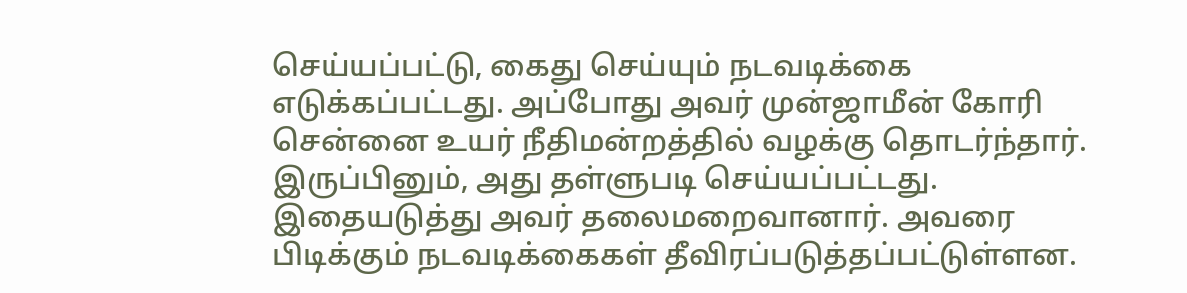செய்யப்பட்டு, கைது செய்யும் நடவடிக்கை எடுக்கப்பட்டது. அப்போது அவர் முன்ஜாமீன் கோரி சென்னை உயர் நீதிமன்றத்தில் வழக்கு தொடர்ந்தார். இருப்பினும், அது தள்ளுபடி செய்யப்பட்டது. இதையடுத்து அவர் தலைமறைவானார். அவரை பிடிக்கும் நடவடிக்கைகள் தீவிரப்படுத்தப்பட்டுள்ளன.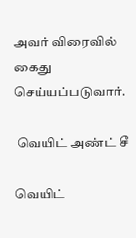அவர் விரைவில் கைது செய்யப்படுவார்.

 வெயிட் அண்ட் சீ

வெயிட்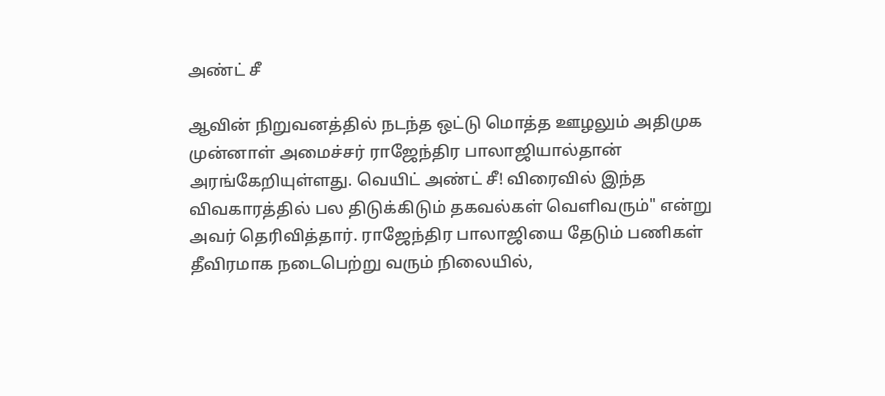அண்ட் சீ

ஆவின் நிறுவனத்தில் நடந்த ஒட்டு மொத்த ஊழலும் அதிமுக முன்னாள் அமைச்சர் ராஜேந்திர பாலாஜியால்தான் அரங்கேறியுள்ளது. வெயிட் அண்ட் சீ! விரைவில் இந்த விவகாரத்தில் பல திடுக்கிடும் தகவல்கள் வெளிவரும்" என்று அவர் தெரிவித்தார். ராஜேந்திர பாலாஜியை தேடும் பணிகள் தீவிரமாக நடைபெற்று வரும் நிலையில்,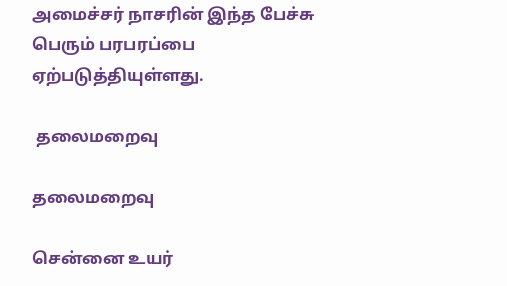அமைச்சர் நாசரின் இந்த பேச்சு பெரும் பரபரப்பை ஏற்படுத்தியுள்ளது.

 தலைமறைவு

தலைமறைவு

சென்னை உயர்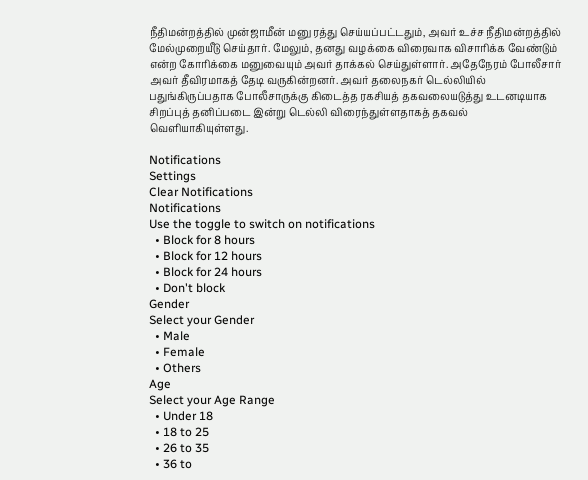நீதிமன்றத்தில் முன்ஜாமீன் மனு ரத்து செய்யப்பட்டதும், அவர் உச்ச நீதிமன்றத்தில் மேல்முறையீடு செய்தார். மேலும், தனது வழக்கை விரைவாக விசாரிக்க வேண்டும் என்ற கோரிக்கை மனுவையும் அவர் தாக்கல் செய்துள்ளார். அதேநேரம் போலீசார் அவர் தீவிரமாகத் தேடி வருகின்றனர். அவர் தலைநகர் டெல்லியில் பதுங்கிருப்பதாக போலீசாருக்கு கிடைத்த ரகசியத் தகவலையடுத்து உடனடியாக சிறப்புத் தனிப்படை இன்று டெல்லி விரைந்துள்ளதாகத் தகவல் வெளியாகியுள்ளது.

Notifications
Settings
Clear Notifications
Notifications
Use the toggle to switch on notifications
  • Block for 8 hours
  • Block for 12 hours
  • Block for 24 hours
  • Don't block
Gender
Select your Gender
  • Male
  • Female
  • Others
Age
Select your Age Range
  • Under 18
  • 18 to 25
  • 26 to 35
  • 36 to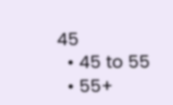45
  • 45 to 55
  • 55+